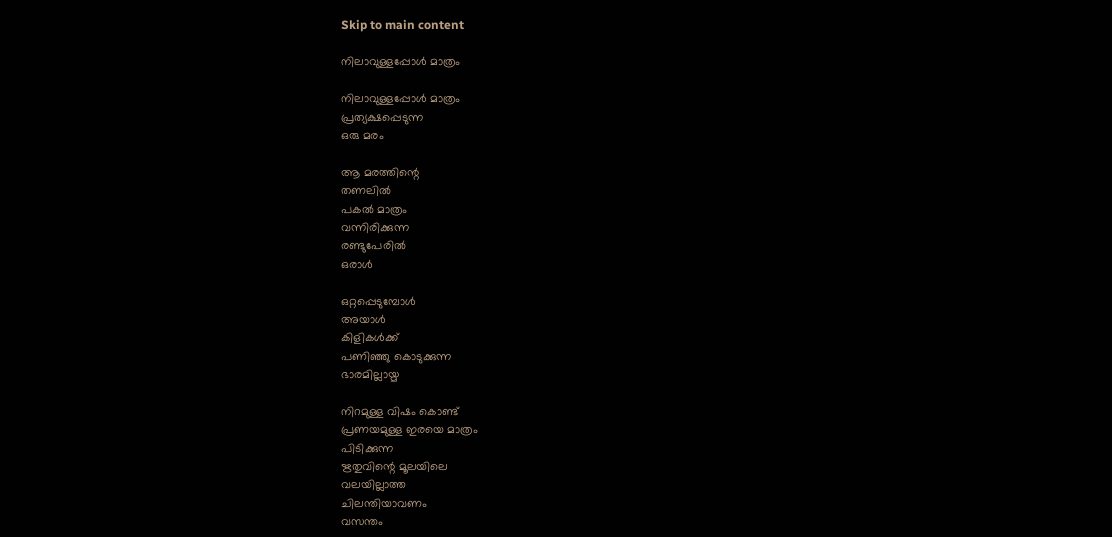Skip to main content

നിലാവുള്ളപ്പോൾ മാത്രം

നിലാവുള്ളപ്പോൾ മാത്രം
പ്രത്യക്ഷപ്പെടുന്ന
ഒരു മരം

ആ മരത്തിന്റെ
തണലിൽ
പകൽ മാത്രം
വന്നിരിക്കുന്ന
രണ്ടുപേരിൽ
ഒരാൾ

ഒറ്റപ്പെടുമ്പോൾ
അയാൾ
കിളികൾക്ക്
പണിഞ്ഞു കൊടുക്കുന്ന
ഭാരമില്ലായ്മ

നിറമുള്ള വിഷം കൊണ്ട്
പ്രണയമുള്ള ഇരയെ മാത്രം
പിടിക്കുന്ന
ഋതുവിന്റെ മൂലയിലെ
വലയില്ലാത്ത
ചിലന്തിയാവണം
വസന്തം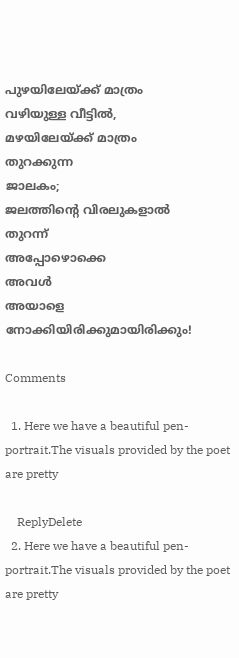പുഴയിലേയ്ക്ക് മാത്രം
വഴിയുള്ള വീട്ടിൽ,
മഴയിലേയ്ക്ക് മാത്രം
തുറക്കുന്ന
ജാലകം;
ജലത്തിന്റെ വിരലുകളാൽ
തുറന്ന്
അപ്പോഴൊക്കെ
അവൾ
അയാളെ നോക്കിയിരിക്കുമായിരിക്കും!

Comments

  1. Here we have a beautiful pen-portrait.The visuals provided by the poet are pretty

    ReplyDelete
  2. Here we have a beautiful pen-portrait.The visuals provided by the poet are pretty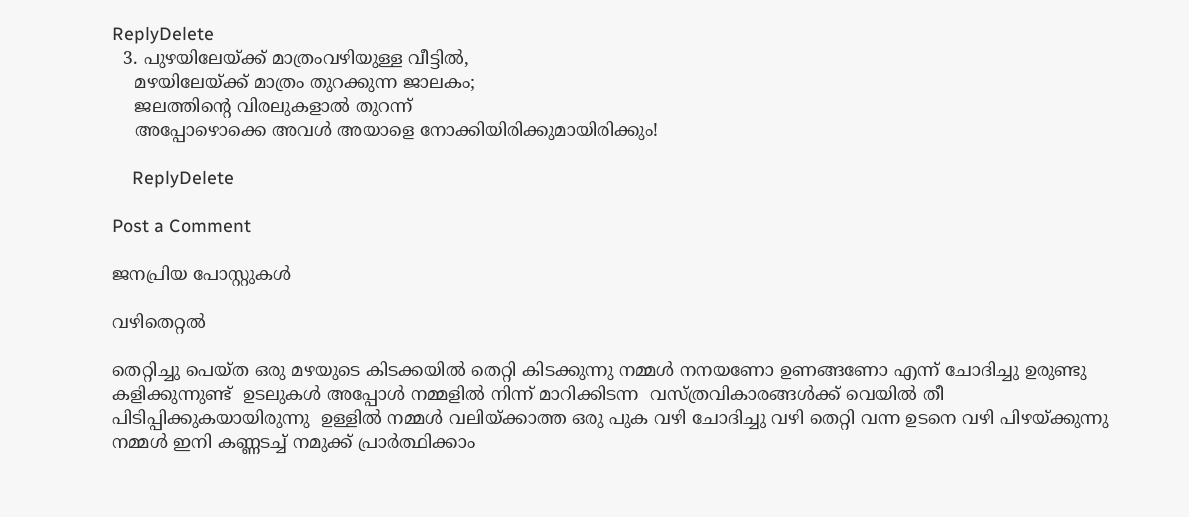ReplyDelete
  3. പുഴയിലേയ്ക്ക് മാത്രംവഴിയുള്ള വീട്ടിൽ,
    മഴയിലേയ്ക്ക് മാത്രം തുറക്കുന്ന ജാലകം;
    ജലത്തിന്റെ വിരലുകളാൽ തുറന്ന്
    അപ്പോഴൊക്കെ അവൾ അയാളെ നോക്കിയിരിക്കുമായിരിക്കും!

    ReplyDelete

Post a Comment

ജനപ്രിയ പോസ്റ്റുകൾ

വഴിതെറ്റൽ

തെറ്റിച്ചു പെയ്ത ഒരു മഴയുടെ കിടക്കയിൽ തെറ്റി കിടക്കുന്നു നമ്മൾ നനയണോ ഉണങ്ങണോ എന്ന് ചോദിച്ചു ഉരുണ്ടു കളിക്കുന്നുണ്ട്  ഉടലുകൾ അപ്പോൾ നമ്മളിൽ നിന്ന് മാറിക്കിടന്ന  വസ്ത്രവികാരങ്ങൾക്ക് വെയിൽ തീ  പിടിപ്പിക്കുകയായിരുന്നു  ഉള്ളിൽ നമ്മൾ വലിയ്ക്കാത്ത ഒരു പുക വഴി ചോദിച്ചു വഴി തെറ്റി വന്ന ഉടനെ വഴി പിഴയ്ക്കുന്നു നമ്മൾ ഇനി കണ്ണടച്ച് നമുക്ക് പ്രാർത്ഥിക്കാം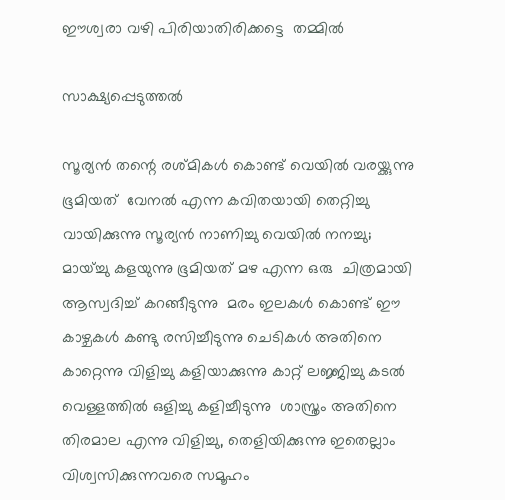ഈശ്വരാ വഴി പിരിയാതിരിക്കട്ടെ  തമ്മിൽ

സാക്ഷ്യപ്പെടുത്തൽ

സൂര്യൻ തന്റെ രശ്മികൾ കൊണ്ട് വെയിൽ വരയ്ക്കുന്നു ഭൂമിയത്  വേനൽ എന്ന കവിതയായി തെറ്റിച്ചു വായിക്കുന്നു സൂര്യൻ നാണിച്ചു വെയിൽ നനച്ചു;  മായ്ച്ചു കളയുന്നു ഭൂമിയത് മഴ എന്ന ഒരു  ചിത്രമായി ആസ്വദിച്ച് കറങ്ങീടുന്നു  മരം ഇലകൾ കൊണ്ട് ഈ കാഴ്ചകൾ കണ്ടു രസിച്ചീടുന്നു ചെടികൾ അതിനെ കാറ്റെന്നു വിളിച്ചു കളിയാക്കുന്നു കാറ്റ് ലജ്ജിച്ചു കടൽ വെള്ളത്തിൽ ഒളിച്ചു കളിച്ചീടുന്നു  ശാസ്ത്രം അതിനെ തിരമാല എന്നു വിളിച്ചു, തെളിയിക്കുന്നു ഇതെല്ലാം  വിശ്വസിക്കുന്നവരെ സമൂഹം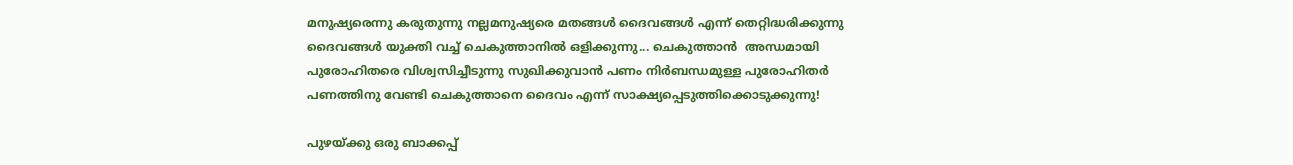മനുഷ്യരെന്നു കരുതുന്നു നല്ലമനുഷ്യരെ മതങ്ങൾ ദൈവങ്ങൾ എന്ന് തെറ്റിദ്ധരിക്കുന്നു ദൈവങ്ങൾ യുക്തി വച്ച് ചെകുത്താനിൽ ഒളിക്കുന്നു... ചെകുത്താൻ  അന്ധമായി പുരോഹിതരെ വിശ്വസിച്ചീടുന്നു സുഖിക്കുവാൻ പണം നിർബന്ധമുള്ള പുരോഹിതർ  പണത്തിനു വേണ്ടി ചെകുത്താനെ ദൈവം എന്ന് സാക്ഷ്യപ്പെടുത്തിക്കൊടുക്കുന്നു!

പുഴയ്ക്കു ഒരു ബാക്കപ്പ്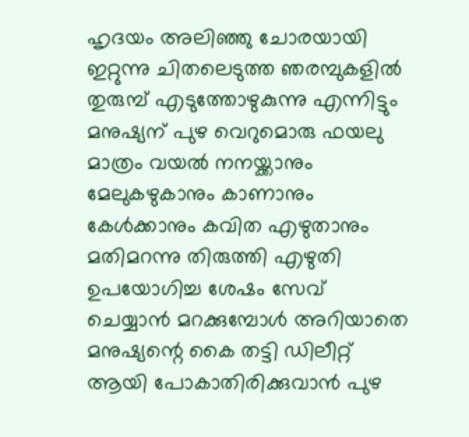ഹൃദയം അലിഞ്ഞു ചോരയായി ഇറ്റുന്നു ചിതലെടുത്ത ഞരമ്പുകളിൽ തുരുമ്പ് എടുത്തോഴുകുന്നു എന്നിട്ടും മനുഷ്യന് പുഴ വെറുമൊരു ഫയലു മാത്രം വയൽ നനയ്ക്കാനും മേലുകഴുകാനും കാണാനും കേൾക്കാനും കവിത എഴുതാനും മതിമറന്നു തിരുത്തി എഴുതി ഉപയോഗിച്ച ശേഷം സേവ് ചെയ്യാൻ മറക്കുമ്പോൾ അറിയാതെ മനുഷ്യന്റെ കൈ തട്ടി ഡിലീറ്റ് ആയി പോകാതിരിക്കുവാൻ പുഴ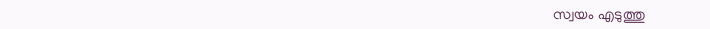സ്വയം എടുത്തു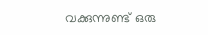വക്കുന്നുണ്ട് ഒരു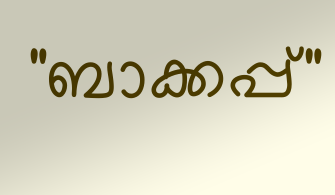"ബാക്കപ്പ്"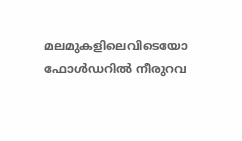മലമുകളിലെവിടെയോ ഫോൾഡറിൽ നീരുറവ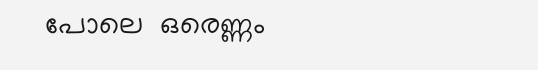പോലെ  ഒരെണ്ണം